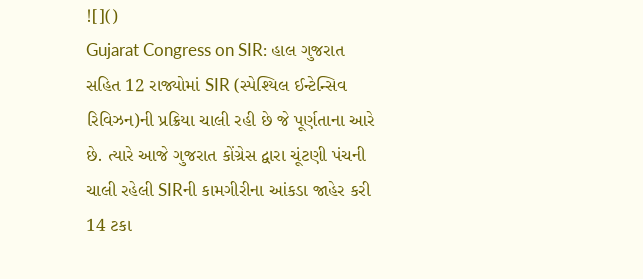![]()
Gujarat Congress on SIR: હાલ ગુજરાત સહિત 12 રાજ્યોમાં SIR (સ્પેશ્યિલ ઈન્ટેન્સિવ રિવિઝન)ની પ્રક્રિયા ચાલી રહી છે જે પૂર્ણતાના આરે છે. ત્યારે આજે ગુજરાત કોંગ્રેસ દ્વારા ચૂંટણી પંચની ચાલી રહેલી SIRની કામગીરીના આંકડા જાહેર કરી 14 ટકા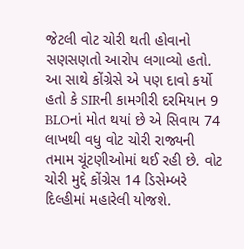જેટલી વોટ ચોરી થતી હોવાનો સણસણતો આરોપ લગાવ્યો હતો. આ સાથે કોંગ્રેસે એ પણ દાવો કર્યો હતો કે SIRની કામગીરી દરમિયાન 9 BLOનાં મોત થયાં છે એ સિવાય 74 લાખથી વધુ વોટ ચોરી રાજ્યની તમામ ચૂંટણીઓમાં થઈ રહી છે. વોટ ચોરી મુદ્દે કોંગ્રેસ 14 ડિસેમ્બરે દિલ્હીમાં મહારેલી યોજશે.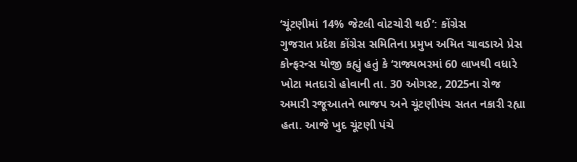‘ચૂંટણીમાં 14% જેટલી વોટચોરી થઈ’: કોંગ્રેસ
ગુજરાત પ્રદેશ કોંગ્રેસ સમિતિના પ્રમુખ અમિત ચાવડાએ પ્રેસ કોન્ફરન્સ યોજી કહ્યું હતું કે ‘રાજ્યભરમાં 60 લાખથી વધારે ખોટા મતદારો હોવાની તા. 30 ઓગસ્ટ, 2025ના રોજ અમારી રજૂઆતને ભાજપ અને ચૂંટણીપંચ સતત નકારી રહ્યા હતા. આજે ખુદ ચૂંટણી પંચે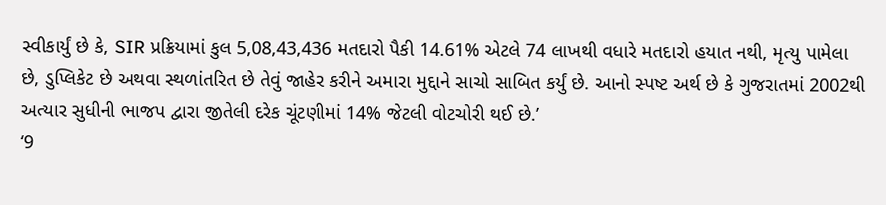સ્વીકાર્યું છે કે, SIR પ્રક્રિયામાં કુલ 5,08,43,436 મતદારો પૈકી 14.61% એટલે 74 લાખથી વધારે મતદારો હયાત નથી, મૃત્યુ પામેલા છે, ડુપ્લિકેટ છે અથવા સ્થળાંતરિત છે તેવું જાહેર કરીને અમારા મુદ્દાને સાચો સાબિત કર્યું છે. આનો સ્પષ્ટ અર્થ છે કે ગુજરાતમાં 2002થી અત્યાર સુધીની ભાજપ દ્વારા જીતેલી દરેક ચૂંટણીમાં 14% જેટલી વોટચોરી થઈ છે.’
‘9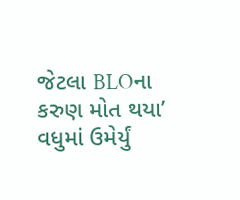જેટલા BLOના કરુણ મોત થયા’
વધુમાં ઉમેર્યું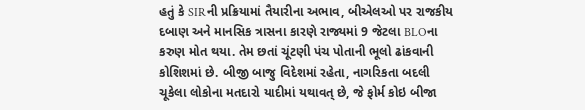હતું કે SIRની પ્રક્રિયામાં તૈયારીના અભાવ, બીએલઓ પર રાજકીય દબાણ અને માનસિક ત્રાસના કારણે રાજ્યમાં 9 જેટલા BLOના કરુણ મોત થયા. તેમ છતાં ચૂંટણી પંચ પોતાની ભૂલો ઢાંકવાની કોશિશમાં છે. બીજી બાજુ વિદેશમાં રહેતા, નાગરિકતા બદલી ચૂકેલા લોકોના મતદારો યાદીમાં યથાવત્ છે, જે ફોર્મ કોઇ બીજા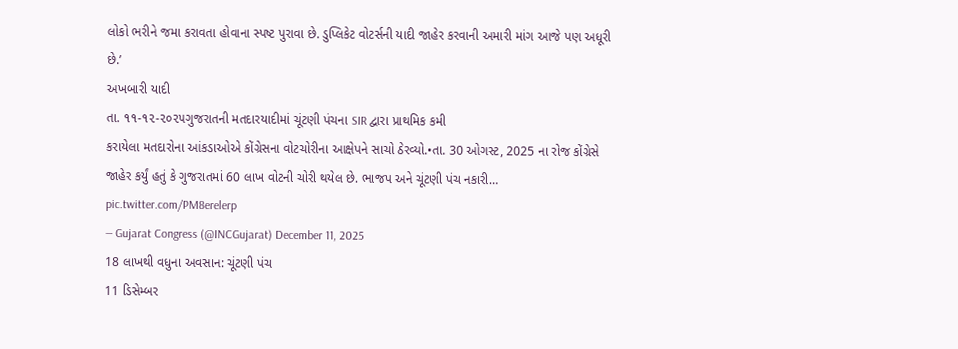લોકો ભરીને જમા કરાવતા હોવાના સ્પષ્ટ પુરાવા છે. ડુપ્લિકેટ વોટર્સની યાદી જાહેર કરવાની અમારી માંગ આજે પણ અધૂરી છે.’
અખબારી યાદી
તા. ૧૧-૧૨-૨૦૨૫ગુજરાતની મતદારયાદીમાં ચૂંટણી પંચના SIR દ્વારા પ્રાથમિક કમી
કરાયેલા મતદારોના આંકડાઓએ કોંગ્રેસના વોટચોરીના આક્ષેપને સાચો ઠેરવ્યો.•તા. 30 ઓગસ્ટ, 2025 ના રોજ કોંગ્રેસે જાહેર કર્યું હતું કે ગુજરાતમાં 60 લાખ વોટની ચોરી થયેલ છે. ભાજપ અને ચૂંટણી પંચ નકારી… pic.twitter.com/PM8erelerp
— Gujarat Congress (@INCGujarat) December 11, 2025
18 લાખથી વધુના અવસાન: ચૂંટણી પંચ
11 ડિસેમ્બર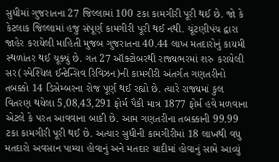સુધીમાં ગુજરાતના 27 જિલ્લામાં 100 ટકા કામગીરી પૂરી થઈ છે. જો કે કેટલાક જિલ્લામાં હજુ સંપૂર્ણ કામગીરી પૂરી થઈ નથી. ચૂંટણીપંચ દ્વારા જાહેર કરાયેલી માહિતી મુજબ ગુજરાતના 40.44 લાખ મતદારોનું કાયમી સ્થળાંતર થઈ ચૂક્યું છે. ગત 27 ઑક્ટોબરથી રાજ્યભરમાં શરુ કરાયેલી સર(સ્પેશ્યિલ ઈન્ટેન્સિવ રિવિઝન)ની કામગીરી અંતર્ગત ગણતરીનો તબક્કો 14 ડિસેમ્બરના રોજ પૂર્ણ થઈ રહ્યો છે. ત્યારે રાજ્યમાં કુલ વિતરણ થયેલા 5,08,43,291 ફોર્મ પૈકી માત્ર 1877 ફોર્મ હવે મળવાના એટલે કે પરત આવવાના બાકી છે. આમ ગણતરીના તબક્કાની 99.99 ટકા કામગીરી પૂરી થઈ છે. અત્યાર સુધીની કામગીરીમાં 18 લાખથી વધુ મતદારો અવસાન પામ્યા હોવાનું અને મતદાર યાદીમાં હોવાનું સામે આવ્યું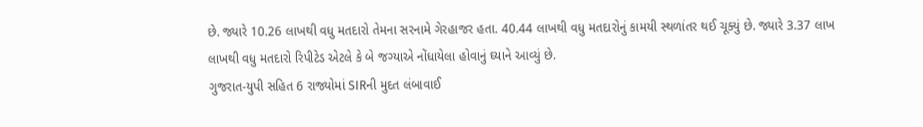છે. જ્યારે 10.26 લાખથી વધુ મતદારો તેમના સરનામે ગેરહાજર હતા. 40.44 લાખથી વધુ મતદારોનું કામયી સ્થળાંતર થઈ ચૂક્યું છે. જ્યારે 3.37 લાખ લાખથી વધુ મતદારો રિપીટેડ એટલે કે બે જગ્યાએ નોંધાયેલા હોવાનું ઘ્યાને આવ્યું છે.
ગુજરાત-યુપી સહિત 6 રાજ્યોમાં SIRની મુદત લંબાવાઈ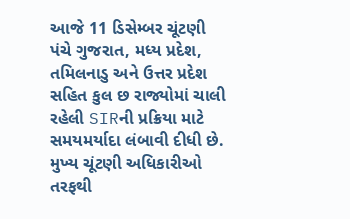આજે 11 ડિસેમ્બર ચૂંટણી પંચે ગુજરાત, મધ્ય પ્રદેશ, તમિલનાડુ અને ઉત્તર પ્રદેશ સહિત કુલ છ રાજ્યોમાં ચાલી રહેલી SIRની પ્રક્રિયા માટે સમયમર્યાદા લંબાવી દીધી છે. મુખ્ય ચૂંટણી અધિકારીઓ તરફથી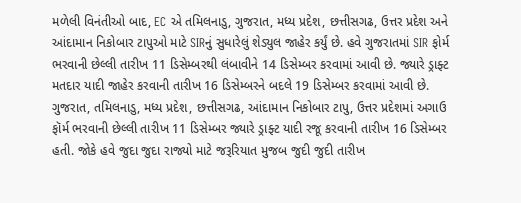મળેલી વિનંતીઓ બાદ, EC એ તમિલનાડુ, ગુજરાત, મધ્ય પ્રદેશ, છત્તીસગઢ, ઉત્તર પ્રદેશ અને આંદામાન નિકોબાર ટાપુઓ માટે SIRનું સુધારેલું શેડ્યુલ જાહેર કર્યું છે. હવે ગુજરાતમાં SIR ફોર્મ ભરવાની છેલ્લી તારીખ 11 ડિસેમ્બરથી લંબાવીને 14 ડિસેમ્બર કરવામાં આવી છે. જ્યારે ડ્રાફ્ટ મતદાર યાદી જાહેર કરવાની તારીખ 16 ડિસેમ્બરને બદલે 19 ડિસેમ્બર કરવામાં આવી છે.
ગુજરાત, તમિલનાડુ, મધ્ય પ્રદેશ, છત્તીસગઢ, આંદામાન નિકોબાર ટાપુ, ઉત્તર પ્રદેશમાં અગાઉ ફૉર્મ ભરવાની છેલ્લી તારીખ 11 ડિસેમ્બર જ્યારે ડ્રાફ્ટ યાદી રજૂ કરવાની તારીખ 16 ડિસેમ્બર હતી. જોકે હવે જુદા જુદા રાજ્યો માટે જરૂરિયાત મુજબ જુદી જુદી તારીખ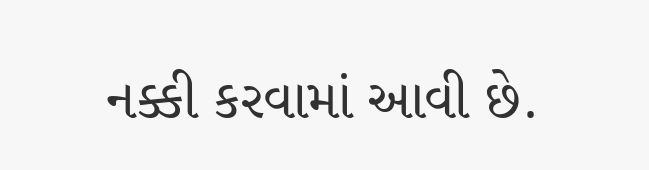નક્કી કરવામાં આવી છે.